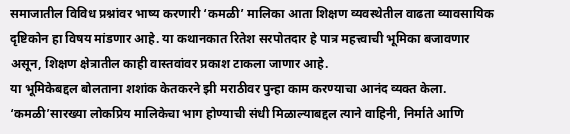समाजातील विविध प्रश्नांवर भाष्य करणारी ‘कमळी’ मालिका आता शिक्षण व्यवस्थेतील वाढता व्यावसायिक दृष्टिकोन हा विषय मांडणार आहे. या कथानकात रितेश सरपोतदार हे पात्र महत्त्वाची भूमिका बजावणार असून, शिक्षण क्षेत्रातील काही वास्तवांवर प्रकाश टाकला जाणार आहे.
या भूमिकेबद्दल बोलताना शशांक केतकरने झी मराठीवर पुन्हा काम करण्याचा आनंद व्यक्त केला. ‘कमळी’सारख्या लोकप्रिय मालिकेचा भाग होण्याची संधी मिळाल्याबद्दल त्याने वाहिनी, निर्माते आणि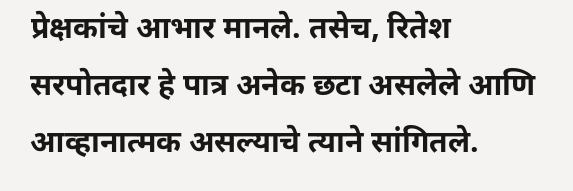प्रेक्षकांचे आभार मानले. तसेच, रितेश सरपोतदार हे पात्र अनेक छटा असलेले आणि आव्हानात्मक असल्याचे त्याने सांगितले.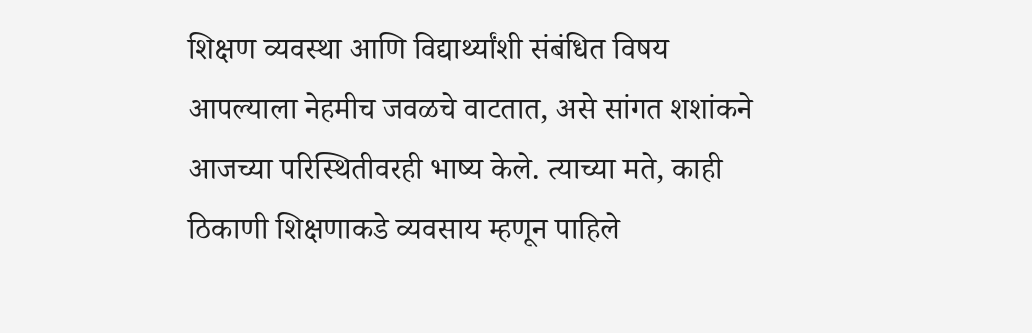शिक्षण व्यवस्था आणि विद्यार्थ्यांशी संबंधित विषय आपल्याला नेहमीच जवळचे वाटतात, असे सांगत शशांकने आजच्या परिस्थितीवरही भाष्य केले. त्याच्या मते, काही ठिकाणी शिक्षणाकडे व्यवसाय म्हणून पाहिले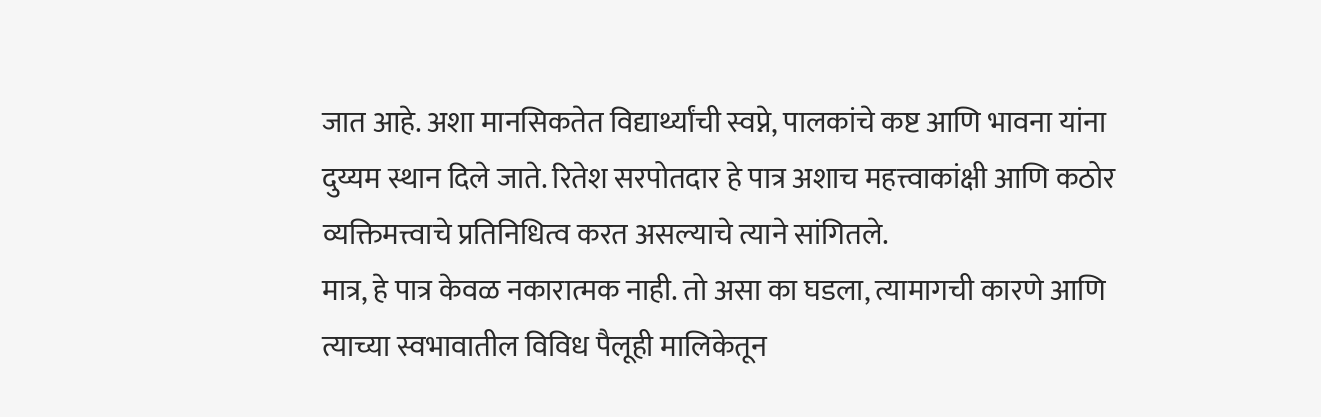जात आहे. अशा मानसिकतेत विद्यार्थ्यांची स्वप्ने, पालकांचे कष्ट आणि भावना यांना दुय्यम स्थान दिले जाते. रितेश सरपोतदार हे पात्र अशाच महत्त्वाकांक्षी आणि कठोर व्यक्तिमत्त्वाचे प्रतिनिधित्व करत असल्याचे त्याने सांगितले.
मात्र, हे पात्र केवळ नकारात्मक नाही. तो असा का घडला, त्यामागची कारणे आणि त्याच्या स्वभावातील विविध पैलूही मालिकेतून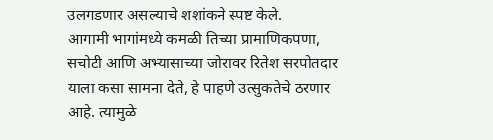उलगडणार असल्याचे शशांकने स्पष्ट केले.
आगामी भागांमध्ये कमळी तिच्या प्रामाणिकपणा, सचोटी आणि अभ्यासाच्या जोरावर रितेश सरपोतदार याला कसा सामना देते, हे पाहणे उत्सुकतेचे ठरणार आहे. त्यामुळे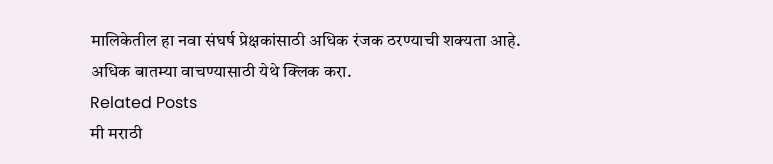मालिकेतील हा नवा संघर्ष प्रेक्षकांसाठी अधिक रंजक ठरण्याची शक्यता आहे.
अधिक बातम्या वाचण्यासाठी येथे क्लिक करा.
Related Posts
मी मराठी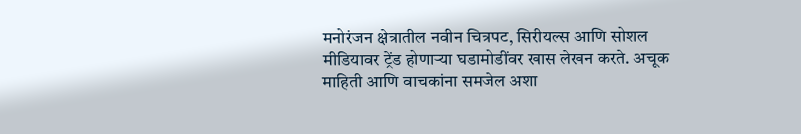मनोरंजन क्षेत्रातील नवीन चित्रपट, सिरीयल्स आणि सोशल मीडियावर ट्रेंड होणाऱ्या घडामोडींवर खास लेखन करते. अचूक माहिती आणि वाचकांना समजेल अशा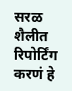सरळ शैलीत रिपोर्टिंग करणं हे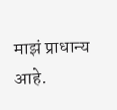माझं प्राधान्य आहे.